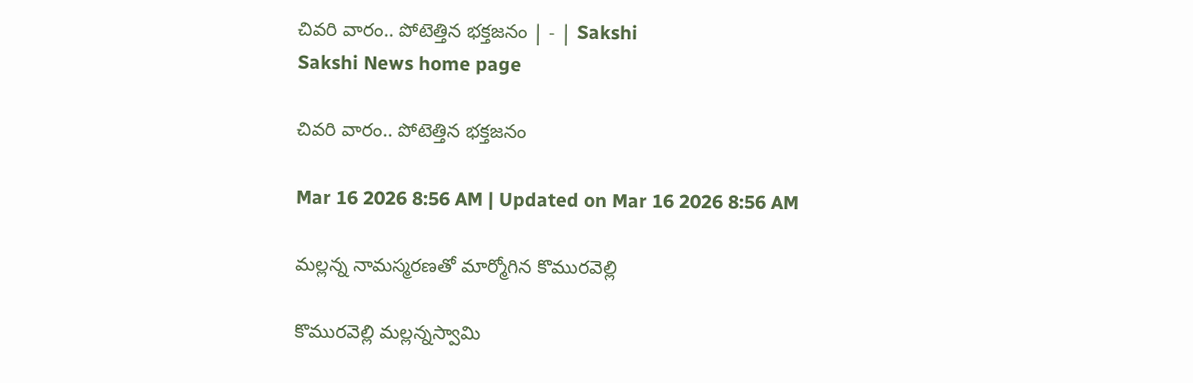చివరి వారం.. పోటెత్తిన భక్తజనం | - | Sakshi
Sakshi News home page

చివరి వారం.. పోటెత్తిన భక్తజనం

Mar 16 2026 8:56 AM | Updated on Mar 16 2026 8:56 AM

మల్లన్న నామస్మరణతో మార్మోగిన కొమురవెల్లి

కొమురవెల్లి మల్లన్నస్వామి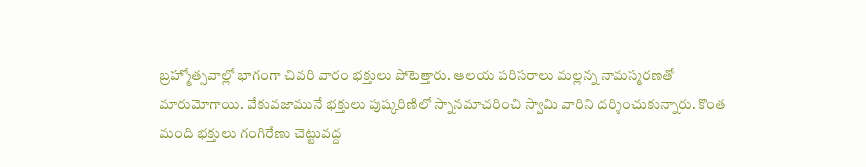బ్రహ్మోత్సవాల్లో భాగంగా చివరి వారం భక్తులు పోటెత్తారు. ఆలయ పరిసరాలు మల్లన్న నామస్మరణతో మారుమోగాయి. వేకువజామునే భక్తులు పుష్కరిణిలో స్నానమాచరించి స్వామి వారిని దర్శించుకున్నారు. కొంత మంది భక్తులు గంగిరేణు చెట్టువద్ద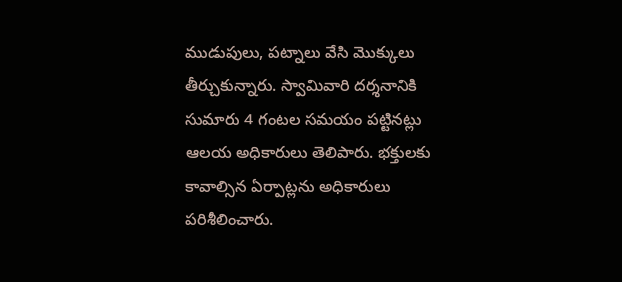ముడుపులు, పట్నాలు వేసి మొక్కులు తీర్చుకున్నారు. స్వామివారి దర్శనానికి సుమారు 4 గంటల సమయం పట్టినట్లు ఆలయ అధికారులు తెలిపారు. భక్తులకు కావాల్సిన ఏర్పాట్లను అధికారులు పరిశీలించారు.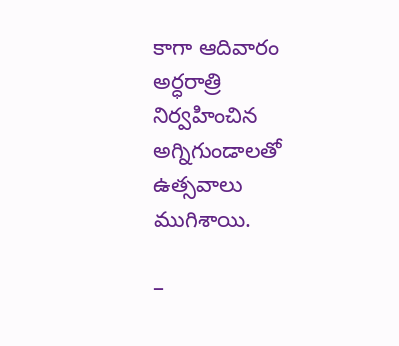కాగా ఆదివారం అర్ధరాత్రి నిర్వహించిన అగ్నిగుండాలతో ఉత్సవాలు ముగిశాయి.

–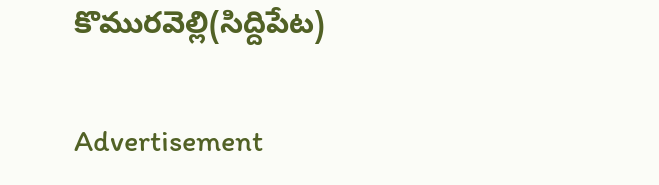కొమురవెల్లి(సిద్దిపేట)

Advertisement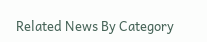Related News By Category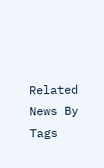Related News By Tags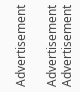Advertisement

Advertisement
Advertisement